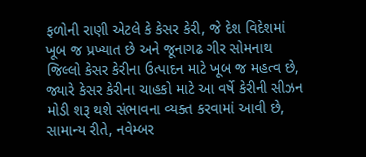ફળોની રાણી એટલે કે કેસર કેરી, જે દેશ વિદેશમાં ખૂબ જ પ્રખ્યાત છે અને જૂનાગઢ ગીર સોમનાથ જિલ્લો કેસર કેરીના ઉત્પાદન માટે ખૂબ જ મહત્વ છે, જ્યારે કેસર કેરીના ચાહકો માટે આ વર્ષે કેરીની સીઝન મોડી શરૂ થશે સંભાવના વ્યક્ત કરવામાં આવી છે, સામાન્ય રીતે, નવેમ્બર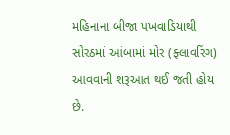મહિનાના બીજા પખવાડિયાથી સોરઠમાં આંબામાં મોર (ફ્લાવરિંગ) આવવાની શરૂઆત થઈ જતી હોય છે.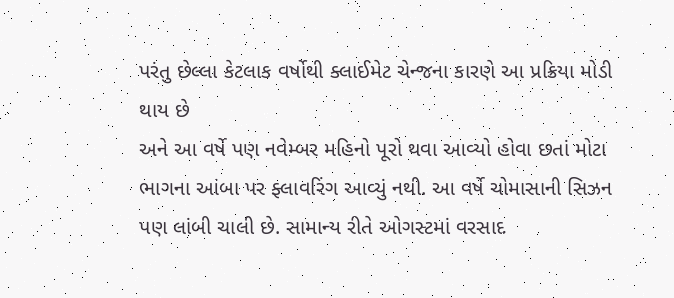પરંતુ છેલ્લા કેટલાક વર્ષોથી ક્લાઈમેટ ચેન્જના કારણે આ પ્રક્રિયા મોડી થાય છે
અને આ વર્ષે પણ નવેમ્બર મહિનો પૂરો થવા આવ્યો હોવા છતાં મોટા ભાગના આંબા પર ફ્લાવરિંગ આવ્યું નથી. આ વર્ષે ચોમાસાની સિઝન પણ લાંબી ચાલી છે. સામાન્ય રીતે ઓગસ્ટમાં વરસાદ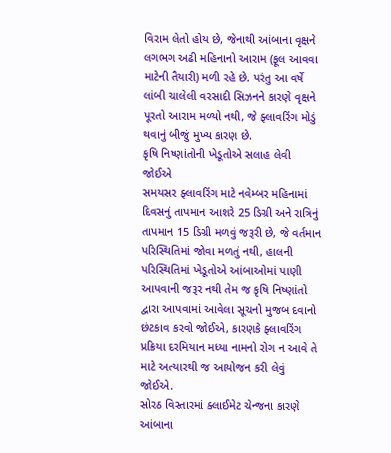વિરામ લેતો હોય છે, જેનાથી આંબાના વૃક્ષને લગભગ અઢી મહિનાનો આરામ (ફૂલ આવવા માટેની તૈયારી) મળી રહે છે. પરંતુ આ વર્ષે લાંબી ચાલેલી વરસાદી સિઝનને કારણે વૃક્ષને પૂરતો આરામ મળ્યો નથી, જે ફ્લાવરિંગ મોડું થવાનું બીજું મુખ્ય કારણ છે.
કૃષિ નિષ્ણાંતોની ખેડૂતોએ સલાહ લેવી જોઈએ
સમયસર ફ્લાવરિંગ માટે નવેમ્બર મહિનામાં દિવસનું તાપમાન આશરે 25 ડિગ્રી અને રાત્રિનું તાપમાન 15 ડિગ્રી મળવું જરૂરી છે, જે વર્તમાન પરિસ્થિતિમાં જોવા મળતું નથી, હાલની પરિસ્થિતિમાં ખેડૂતોએ આંબાઓમાં પાણી આપવાની જરૂર નથી તેમ જ કૃષિ નિષ્ણાંતો દ્વારા આપવામાં આવેલા સૂચનો મુજબ દવાનો છંટકાવ કરવો જોઈએ, કારણકે ફ્લાવરિંગ પ્રક્રિયા દરમિયાન મધ્યા નામનો રોગ ન આવે તે માટે અત્યારથી જ આયોજન કરી લેવું જોઈએ.
સોરઠ વિસ્તારમાં ક્લાઈમેટ ચેન્જના કારણે આંબાના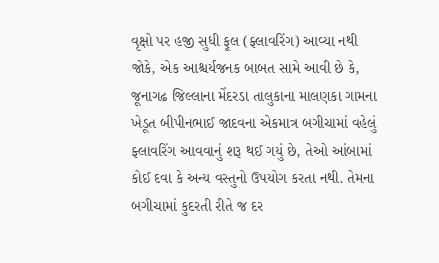વૃક્ષો પર હજી સુધી ફૂલ (ફ્લાવરિંગ) આવ્યા નથી
જોકે, એક આશ્ચર્યજનક બાબત સામે આવી છે કે, જૂનાગઢ જિલ્લાના મેંદરડા તાલુકાના માલણકા ગામના ખેડૂત બીપીનભાઈ જાદવના એકમાત્ર બગીચામાં વહેલું ફ્લાવરિંગ આવવાનું શરૂ થઈ ગયું છે, તેઓ આંબામાં કોઈ દવા કે અન્ય વસ્તુનો ઉપયોગ કરતા નથી. તેમના બગીચામાં કુદરતી રીતે જ દર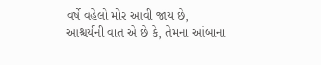વર્ષે વહેલો મોર આવી જાય છે, આશ્ચર્યની વાત એ છે કે, તેમના આંબાના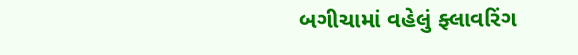બગીચામાં વહેલું ફ્લાવરિંગ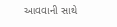આવવાની સાથે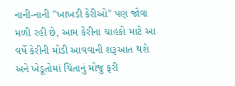નાની-નાની "ખાખડી કેરીઓ" પણ જોવા મળી રહી છે, આમ કેરીના ચાહકો માટે આ વર્ષે કેરીની મોડી આવવાની શરૂઆત થશે અને ખેડૂતોમાં ચિંતાનું મોજુ ફરી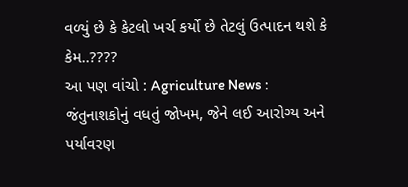વળ્યું છે કે કેટલો ખર્ચ કર્યો છે તેટલું ઉત્પાદન થશે કે કેમ..????
આ પણ વાંચો : Agriculture News : જંતુનાશકોનું વધતું જોખમ, જેને લઈ આરોગ્ય અને પર્યાવરણ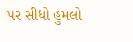પર સીધો હુમલો